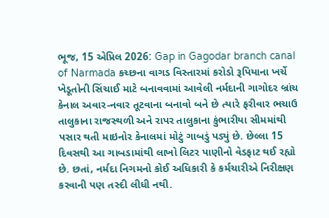ભૂજ, 15 એપ્રિલ 2026: Gap in Gagodar branch canal of Narmada કચ્છના વાગડ વિસ્તારમાં કરોડો રૂપિયાના ખર્ચે ખેડૂતોની સિંચાઈ માટે બનાવવામાં આવેલી નર્મદાની ગાગોદર બ્રાંચ કેનાલ અવાર-નવાર તૂટવાના બનાવો બને છે ત્યારે ફરીવાર ભચાઉ તાલુકાના રાજસ્થળી અને રાપર તાલુકાના કુંભારીયા સીમમાંથી પસાર થતી માઇનોર કેનાલમાં મોટું ગાબડું પડ્યું છે. છેલ્લા 15 દિવસથી આ ગાબડામાંથી લાખો લિટર પાણીનો વેડફાટ થઈ રહ્યો છે. છતાં, નર્મદા નિગમનો કોઈ અધિકારી કે કર્મચારીએ નિરીક્ષણ કરવાની પણ તસ્દી લીધી નથી.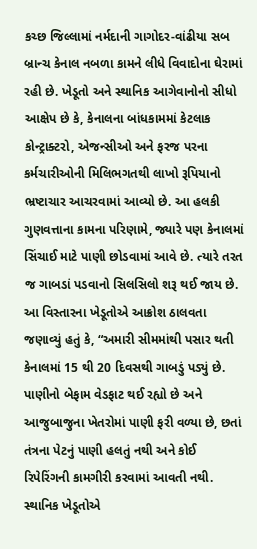કચ્છ જિલ્લામાં નર્મદાની ગાગોદર-વાંઢીયા સબ બ્રાન્ચ કેનાલ નબળા કામને લીધે વિવાદોના ઘેરામાં રહી છે. ખેડૂતો અને સ્થાનિક આગેવાનોનો સીધો આક્ષેપ છે કે, કેનાલના બાંધકામમાં કેટલાક કોન્ટ્રાક્ટરો, એજન્સીઓ અને ફરજ પરના કર્મચારીઓની મિલિભગતથી લાખો રૂપિયાનો ભ્રષ્ટાચાર આચરવામાં આવ્યો છે. આ હલકી ગુણવત્તાના કામના પરિણામે, જ્યારે પણ કેનાલમાં સિંચાઈ માટે પાણી છોડવામાં આવે છે. ત્યારે તરત જ ગાબડાં પડવાનો સિલસિલો શરૂ થઈ જાય છે. આ વિસ્તારના ખેડૂતોએ આક્રોશ ઠાલવતા જણાવ્યું હતું કે, “અમારી સીમમાંથી પસાર થતી કેનાલમાં 15 થી 20 દિવસથી ગાબડું પડ્યું છે. પાણીનો બેફામ વેડફાટ થઈ રહ્યો છે અને આજુબાજુના ખેતરોમાં પાણી ફરી વળ્યા છે, છતાં તંત્રના પેટનું પાણી હલતું નથી અને કોઈ રિપેરિંગની કામગીરી કરવામાં આવતી નથી.
સ્થાનિક ખેડૂતોએ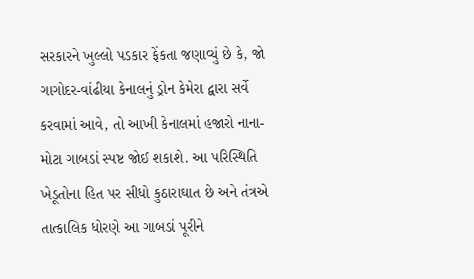સરકારને ખુલ્લો પડકાર ફેંકતા જણાવ્યું છે કે, જો ગાગોદર-વાંઢીયા કેનાલનું ડ્રોન કેમેરા દ્વારા સર્વે કરવામાં આવે, તો આખી કેનાલમાં હજારો નાના-મોટા ગાબડાં સ્પષ્ટ જોઈ શકાશે. આ પરિસ્થિતિ ખેડૂતોના હિત પર સીધો કુઠારાઘાત છે અને તંત્રએ તાત્કાલિક ધોરણે આ ગાબડાં પૂરીને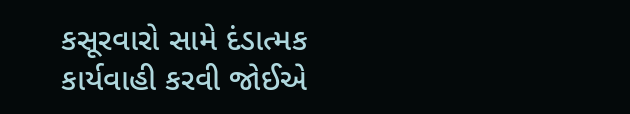કસૂરવારો સામે દંડાત્મક કાર્યવાહી કરવી જોઈએ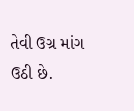તેવી ઉગ્ર માંગ ઉઠી છે.